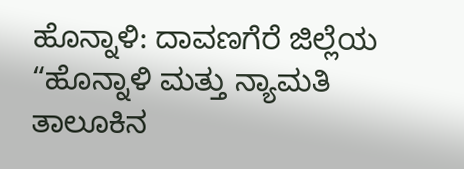ಹೊನ್ನಾಳಿ: ದಾವಣಗೆರೆ ಜಿಲ್ಲೆಯ “ಹೊನ್ನಾಳಿ ಮತ್ತು ನ್ಯಾಮತಿ ತಾಲೂಕಿನ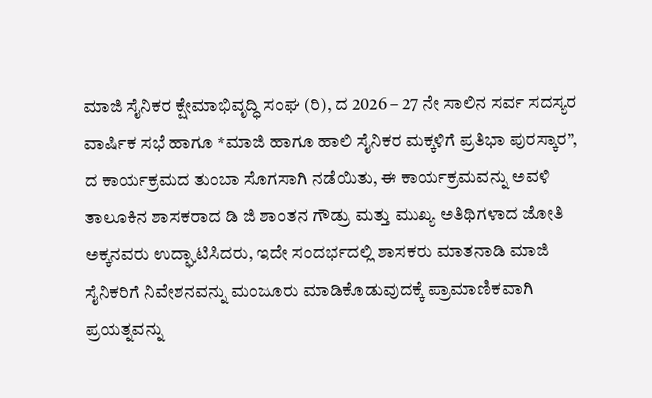ಮಾಜಿ ಸೈನಿಕರ ಕ್ಷೇಮಾಭಿವೃದ್ಧಿ ಸಂಘ (ರಿ), ದ 2026 – 27 ನೇ ಸಾಲಿನ ಸರ್ವ ಸದಸ್ಯರ ವಾರ್ಷಿಕ ಸಭೆ ಹಾಗೂ *ಮಾಜಿ ಹಾಗೂ ಹಾಲಿ ಸೈನಿಕರ ಮಕ್ಕಳಿಗೆ ಪ್ರತಿಭಾ ಪುರಸ್ಕಾರ”, ದ ಕಾರ್ಯಕ್ರಮದ ತುಂಬಾ ಸೊಗಸಾಗಿ ನಡೆಯಿತು, ಈ ಕಾರ್ಯಕ್ರಮವನ್ನು ಅವಳಿ ತಾಲೂಕಿನ ಶಾಸಕರಾದ ಡಿ ಜಿ ಶಾಂತನ ಗೌಡ್ರು ಮತ್ತು ಮುಖ್ಯ ಅತಿಥಿಗಳಾದ ಜೋತಿ ಅಕ್ಕನವರು ಉದ್ಘಾಟಿಸಿದರು, ಇದೇ ಸಂದರ್ಭದಲ್ಲಿ ಶಾಸಕರು ಮಾತನಾಡಿ ಮಾಜಿ ಸೈನಿಕರಿಗೆ ನಿವೇಶನವನ್ನು ಮಂಜೂರು ಮಾಡಿಕೊಡುವುದಕ್ಕೆ ಪ್ರಾಮಾಣಿಕವಾಗಿ ಪ್ರಯತ್ನವನ್ನು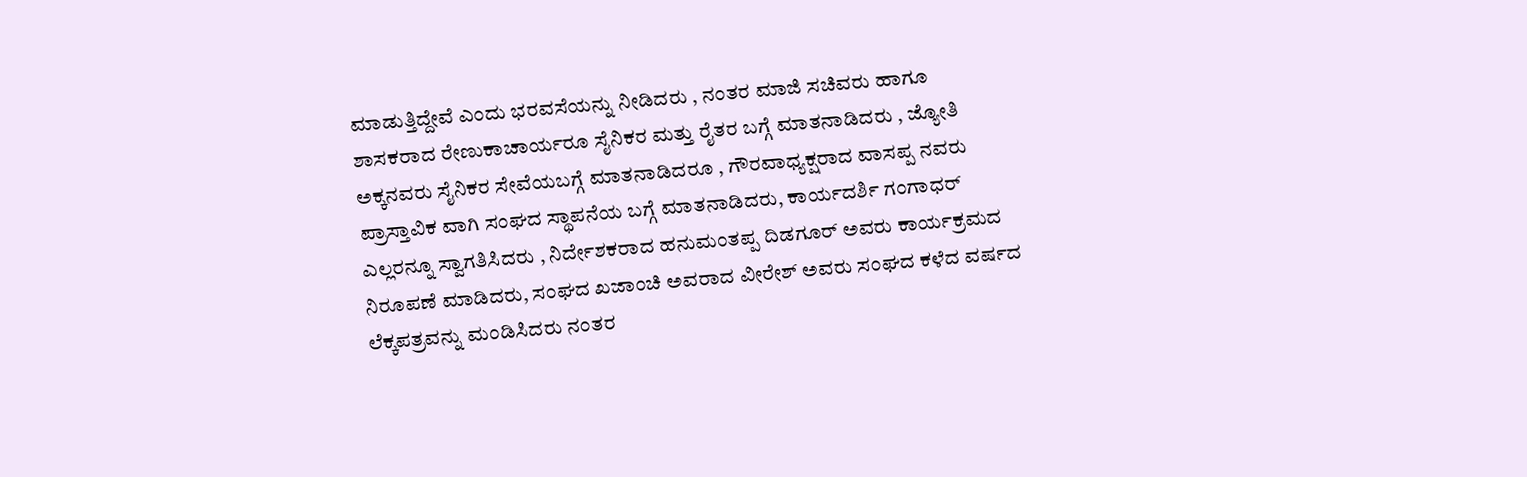ಮಾಡುತ್ತಿದ್ದೇವೆ ಎಂದು ಭರವಸೆಯನ್ನು ನೀಡಿದರು , ನಂತರ ಮಾಜಿ ಸಚಿವರು ಹಾಗೂ ಶಾಸಕರಾದ ರೇಣುಕಾಚಾರ್ಯರೂ ಸೈನಿಕರ ಮತ್ತು ರೈತರ ಬಗ್ಗೆ ಮಾತನಾಡಿದರು , ಜ್ಯೋತಿ ಅಕ್ಕನವರು ಸೈನಿಕರ ಸೇವೆಯಬಗ್ಗೆ ಮಾತನಾಡಿದರೂ , ಗೌರವಾಧ್ಯಕ್ಷರಾದ ವಾಸಪ್ಪ ನವರು ಪ್ರಾಸ್ತಾವಿಕ ವಾಗಿ ಸಂಘದ ಸ್ಥಾಪನೆಯ ಬಗ್ಗೆ ಮಾತನಾಡಿದರು, ಕಾರ್ಯದರ್ಶಿ ಗಂಗಾಧರ್ ಎಲ್ಲರನ್ನೂ ಸ್ವಾಗತಿಸಿದರು , ನಿರ್ದೇಶಕರಾದ ಹನುಮಂತಪ್ಪ ದಿಡಗೂರ್ ಅವರು ಕಾರ್ಯಕ್ರಮದ ನಿರೂಪಣೆ ಮಾಡಿದರು, ಸಂಘದ ಖಜಾಂಚಿ ಅವರಾದ ವೀರೇಶ್ ಅವರು ಸಂಘದ ಕಳೆದ ವರ್ಷದ ಲೆಕ್ಕಪತ್ರವನ್ನು ಮಂಡಿಸಿದರು ನಂತರ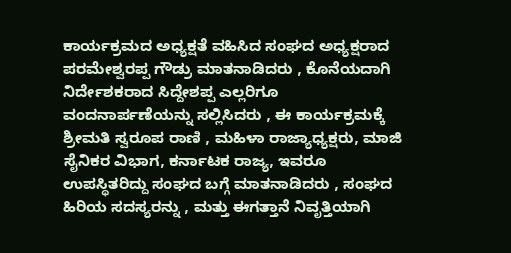ಕಾರ್ಯಕ್ರಮದ ಅಧ್ಯಕ್ಷತೆ ವಹಿಸಿದ ಸಂಘದ ಅಧ್ಯಕ್ಷರಾದ ಪರಮೇಶ್ವರಪ್ಪ ಗೌಡ್ರು ಮಾತನಾಡಿದರು , ಕೊನೆಯದಾಗಿ ನಿರ್ದೇಶಕರಾದ ಸಿದ್ದೇಶಪ್ಪ ಎಲ್ಲರಿಗೂ ವಂದನಾರ್ಪಣೆಯನ್ನು ಸಲ್ಲಿಸಿದರು , ಈ ಕಾರ್ಯಕ್ರಮಕ್ಕೆ ಶ್ರೀಮತಿ ಸ್ವರೂಪ ರಾಣಿ , ಮಹಿಳಾ ರಾಜ್ಯಾಧ್ಯಕ್ಷರು, ಮಾಜಿ ಸೈನಿಕರ ವಿಭಾಗ, ಕರ್ನಾಟಕ ರಾಜ್ಯ, ಇವರೂ ಉಪಸ್ಥಿತರಿದ್ದು ಸಂಘದ ಬಗ್ಗೆ ಮಾತನಾಡಿದರು , ಸಂಘದ ಹಿರಿಯ ಸದಸ್ಯರನ್ನು , ಮತ್ತು ಈಗತ್ತಾನೆ ನಿವೃತ್ತಿಯಾಗಿ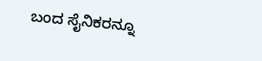ಬಂದ ಸೈನಿಕರನ್ನೂ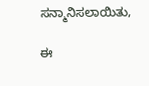ಸನ್ಮಾನಿಸಲಾಯಿತು,

ಈ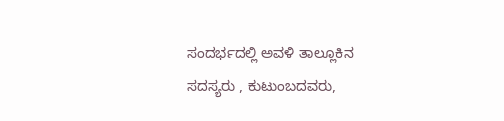ಸಂದರ್ಭದಲ್ಲಿ ಅವಳಿ ತಾಲ್ಲೂಕಿನ ಸದಸ್ಯರು , ಕುಟುಂಬದವರು,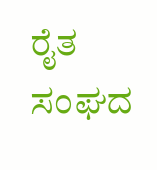ರೈತ ಸಂಘದ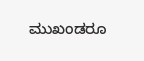ಮುಖಂಡರೂ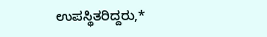ಉಪಸ್ಥಿತರಿದ್ದರು,*